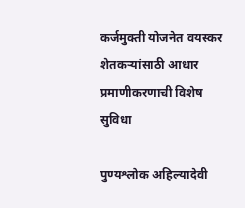कर्जमुक्ती योजनेत वयस्कर शेतकऱ्यांसाठी आधार प्रमाणीकरणाची विशेष सुविधा

पुण्यश्लोक अहिल्यादेवी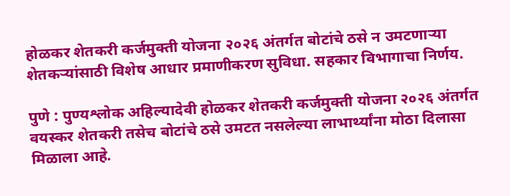होळकर शेतकरी कर्जमुक्ती योजना २०२६ अंतर्गत बोटांचे ठसे न उमटणाऱ्या शेतकऱ्यांसाठी विशेष आधार प्रमाणीकरण सुविधा. सहकार विभागाचा निर्णय.

पुणे : पुण्यश्लोक अहिल्यादेवी होळकर शेतकरी कर्जमुक्ती योजना २०२६ अंतर्गत वयस्कर शेतकरी तसेच बोटांचे ठसे उमटत नसलेल्या लाभार्थ्यांना मोठा दिलासा मिळाला आहे.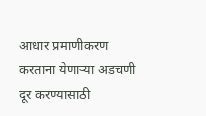आधार प्रमाणीकरण करताना येणाऱ्या अडचणी दूर करण्यासाठी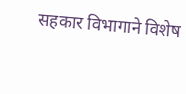सहकार विभागाने विशेष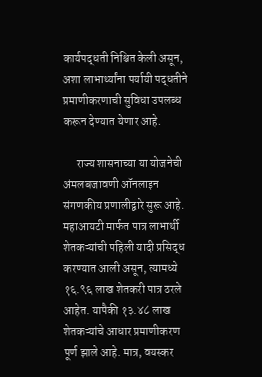कार्यपद्धती निश्चित केली असून, अशा लाभार्थ्यांना पर्यायी पद्धतीने प्रमाणीकरणाची सुविधा उपलब्ध करून देण्यात येणार आहे.

      राज्य शासनाच्या या योजनेची अंमलबजावणी ऑनलाइन संगणकीय प्रणालीद्वारे सुरू आहे. महाआयटी मार्फत पात्र लाभार्थी शेतकऱ्यांची पहिली यादी प्रसिद्ध करण्यात आली असून, त्यामध्ये १६.९६ लाख शेतकरी पात्र ठरले आहेत. यापैकी १३.४८ लाख शेतकऱ्यांचे आधार प्रमाणीकरण पूर्ण झाले आहे. मात्र, वयस्कर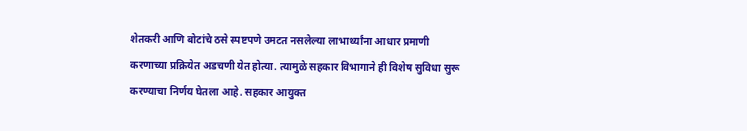शेतकरी आणि बोटांचे ठसे स्पष्टपणे उमटत नसलेल्या लाभार्थ्यांना आधार प्रमाणी करणाच्या प्रक्रियेत अडचणी येत होत्या. त्यामुळे सहकार विभागाने ही विशेष सुविधा सुरू करण्याचा निर्णय घेतला आहे. सहकार आयुक्त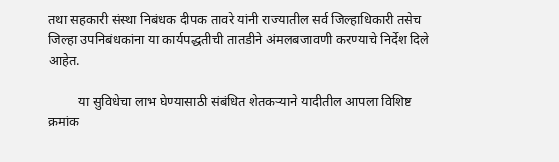तथा सहकारी संस्था निबंधक दीपक तावरे यांनी राज्यातील सर्व जिल्हाधिकारी तसेच जिल्हा उपनिबंधकांना या कार्यपद्धतीची तातडीने अंमलबजावणी करण्याचे निर्देश दिले आहेत.

         या सुविधेचा लाभ घेण्यासाठी संबंधित शेतकऱ्याने यादीतील आपला विशिष्ट क्रमांक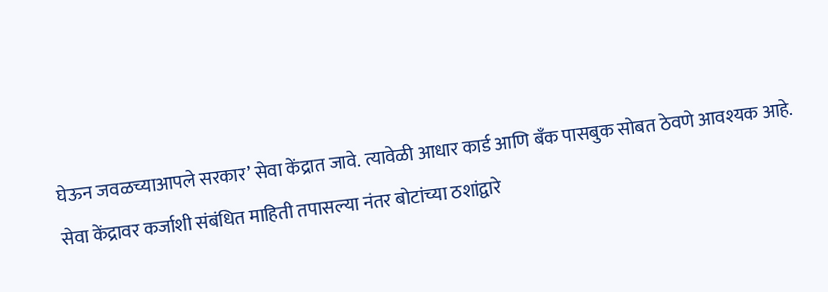घेऊन जवळच्याआपले सरकार’ सेवा केंद्रात जावे. त्यावेळी आधार कार्ड आणि बँक पासबुक सोबत ठेवणे आवश्यक आहे. सेवा केंद्रावर कर्जाशी संबंधित माहिती तपासल्या नंतर बोटांच्या ठशांद्वारे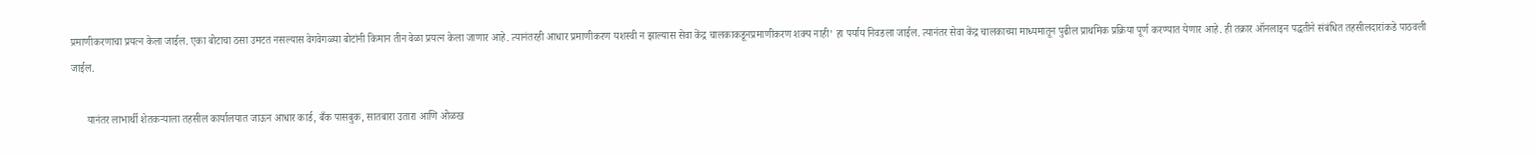प्रमाणीकरणाचा प्रयत्न केला जाईल. एका बोटाचा ठसा उमटत नसल्यास वेगवेगळ्या बोटांनी किमान तीन वेळा प्रयत्न केला जाणार आहे. त्यानंतरही आधार प्रमाणीकरण यशस्वी न झाल्यास सेवा केंद्र चालकाकडूनप्रमाणीकरण शक्य नाही’ हा पर्याय निवडला जाईल. त्यानंतर सेवा केंद्र चालकाच्या माध्यमातून पुढील प्राथमिक प्रक्रिया पूर्ण करण्यात येणार आहे. ही तक्रार ऑनलाइन पद्धतीने संबंधित तहसीलदारांकडे पाठवली जाईल.

      यानंतर लाभार्थी शेतकऱ्याला तहसील कार्यालयात जाऊन आधार कार्ड, बँक पासबुक, सातबारा उतारा आणि ओळख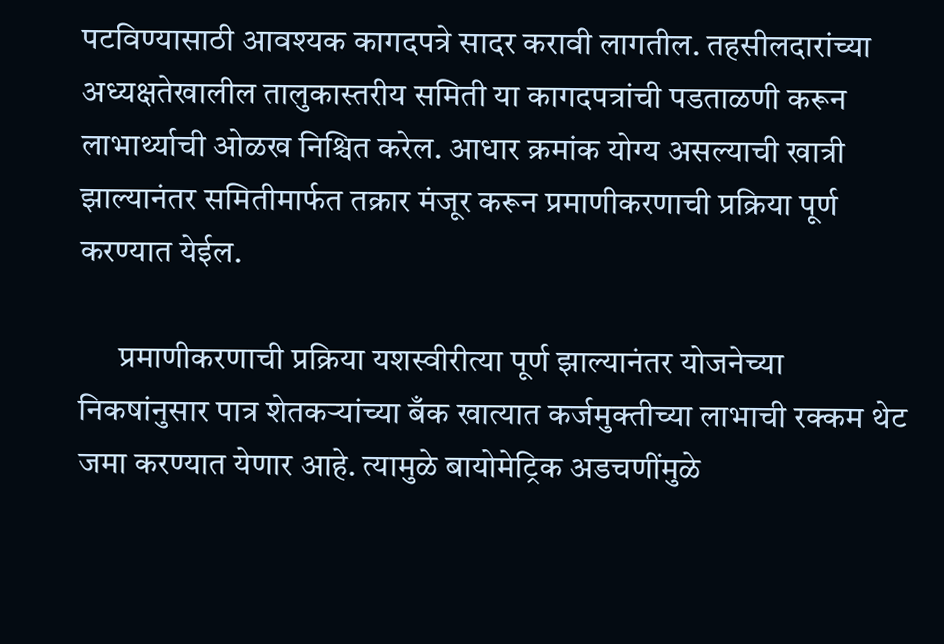पटविण्यासाठी आवश्यक कागदपत्रे सादर करावी लागतील. तहसीलदारांच्या अध्यक्षतेखालील तालुकास्तरीय समिती या कागदपत्रांची पडताळणी करून लाभार्थ्याची ओळख निश्चित करेल. आधार क्रमांक योग्य असल्याची खात्री झाल्यानंतर समितीमार्फत तक्रार मंजूर करून प्रमाणीकरणाची प्रक्रिया पूर्ण करण्यात येईल.

      प्रमाणीकरणाची प्रक्रिया यशस्वीरीत्या पूर्ण झाल्यानंतर योजनेच्या निकषांनुसार पात्र शेतकऱ्यांच्या बँक खात्यात कर्जमुक्तीच्या लाभाची रक्कम थेट जमा करण्यात येणार आहे. त्यामुळे बायोमेट्रिक अडचणींमुळे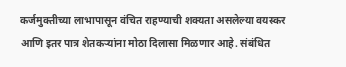कर्जमुक्तीच्या लाभापासून वंचित राहण्याची शक्यता असलेल्या वयस्कर आणि इतर पात्र शेतकऱ्यांना मोठा दिलासा मिळणार आहे. संबंधित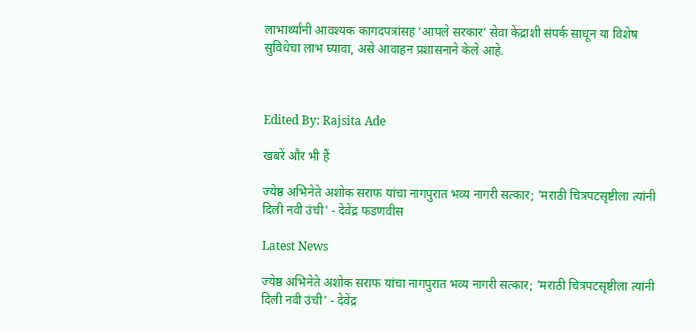लाभार्थ्यांनी आवश्यक कागदपत्रांसह ‘आपले सरकार’ सेवा केंद्राशी संपर्क साधून या विशेष सुविधेचा लाभ घ्यावा, असे आवाहन प्रशासनाने केले आहे.



Edited By: Rajsita Ade

खबरें और भी हैं

ज्येष्ठ अभिनेते अशोक सराफ यांचा नागपुरात भव्य नागरी सत्कार; 'मराठी चित्रपटसृष्टीला त्यांनी दिली नवी उंची' - देवेंद्र फडणवीस

Latest News

ज्येष्ठ अभिनेते अशोक सराफ यांचा नागपुरात भव्य नागरी सत्कार; 'मराठी चित्रपटसृष्टीला त्यांनी दिली नवी उंची' - देवेंद्र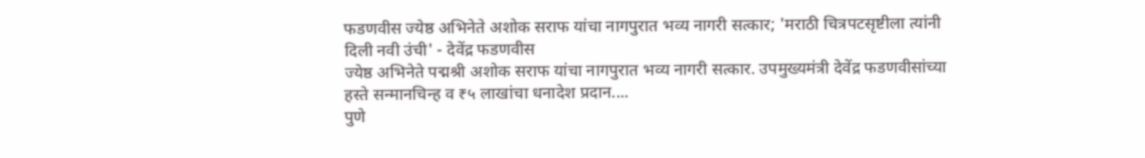फडणवीस ज्येष्ठ अभिनेते अशोक सराफ यांचा नागपुरात भव्य नागरी सत्कार; 'मराठी चित्रपटसृष्टीला त्यांनी दिली नवी उंची' - देवेंद्र फडणवीस
ज्येष्ठ अभिनेते पद्मश्री अशोक सराफ यांचा नागपुरात भव्य नागरी सत्कार. उपमुख्यमंत्री देवेंद्र फडणवीसांच्या हस्ते सन्मानचिन्ह व ₹५ लाखांचा धनादेश प्रदान....
पुणे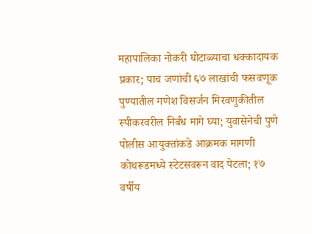महापालिका नोकरी घोटाळ्याचा धक्कादायक प्रकार; पाच जणांची ६७ लाखांची फसवणूक
पुण्यातील गणेश विसर्जन मिरवणुकीतील स्पीकरवरील निर्बंध मागे घ्या; युवासेनेची पुणे पोलीस आयुक्तांकडे आक्रमक मागणी
कोथरूडमध्ये स्टेटसवरून वाद पेटला; १७ वर्षीय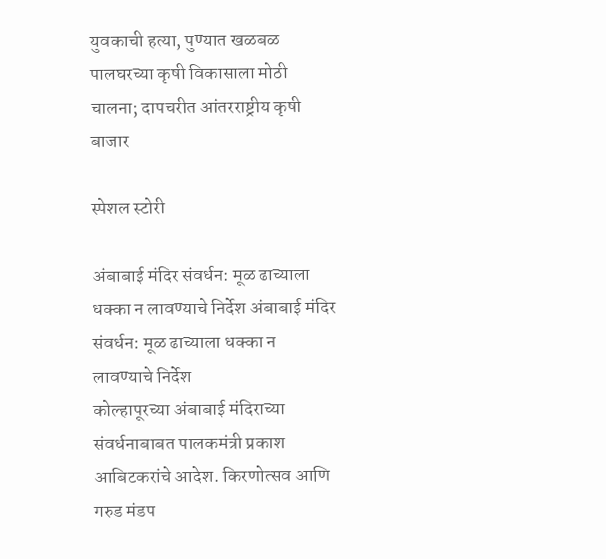युवकाची हत्या, पुण्यात खळबळ
पालघरच्या कृषी विकासाला मोठी चालना; दापचरीत आंतरराष्ट्रीय कृषी बाजार

स्पेशल स्टोरी

अंबाबाई मंदिर संवर्धन: मूळ ढाच्याला धक्का न लावण्याचे निर्देश अंबाबाई मंदिर संवर्धन: मूळ ढाच्याला धक्का न लावण्याचे निर्देश
कोल्हापूरच्या अंबाबाई मंदिराच्या संवर्धनाबाबत पालकमंत्री प्रकाश आबिटकरांचे आदेश. किरणोत्सव आणि गरुड मंडप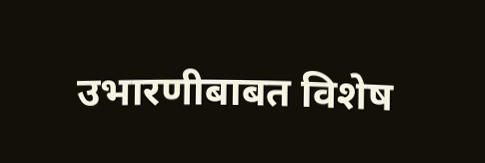उभारणीबाबत विशेष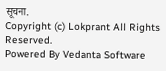सूचना.
Copyright (c) Lokprant All Rights Reserved.
Powered By Vedanta Software